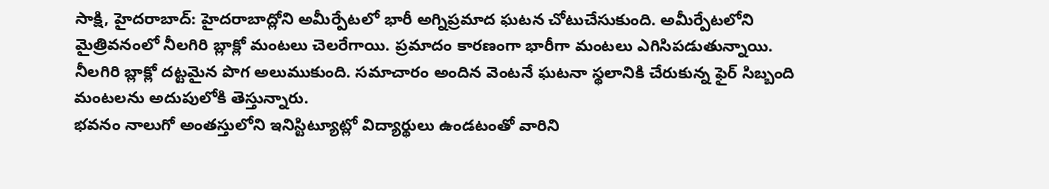సాక్షి, హైదరాబాద్: హైదరాబాద్లోని అమీర్పేటలో భారీ అగ్నిప్రమాద ఘటన చోటుచేసుకుంది. అమీర్పేటలోని మైత్రివనంలో నీలగిరి బ్లాక్లో మంటలు చెలరేగాయి. ప్రమాదం కారణంగా భారీగా మంటలు ఎగిసిపడుతున్నాయి. నీలగిరి బ్లాక్లో దట్టమైన పొగ అలుముకుంది. సమాచారం అందిన వెంటనే ఘటనా స్థలానికి చేరుకున్న ఫైర్ సిబ్బంది మంటలను అదుపులోకి తెస్తున్నారు.
భవనం నాలుగో అంతస్తులోని ఇనిస్టిట్యూట్లో విద్యార్థులు ఉండటంతో వారిని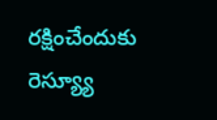రక్షించేందుకు రెస్య్యూ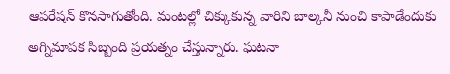ఆపరేషన్ కొనసాగుతోంది. మంటల్లో చిక్కుకున్న వారిని బాల్కనీ నుంచి కాపాడేందుకు అగ్నిమాపక సిబ్బంది ప్రయత్నం చేస్తున్నారు. ఘటనా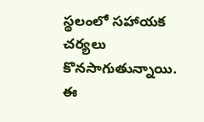స్థలంలో సహాయక చర్యలు కొనసాగుతున్నాయి. ఈ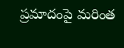ప్రమాదంపై మరింత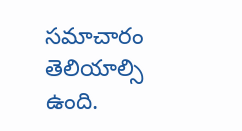సమాచారం తెలియాల్సి ఉంది.